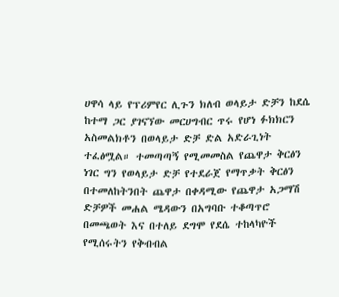ሀዋሳ ላይ የፕሪምየር ሊጉን ክለብ ወላይታ ድቻን ከደሴ ከተማ ጋር ያገናኘው መርሀግብር ጥሩ የሆነ ፉክክርን አስመልክቶን በወላይታ ድቻ ድል አድራጊነት ተፈፅሟል። ተመጣጣኝ የሚመመስል የጨዋታ ቅርፅን ነገር ግን የወላይታ ድቻ የተደራጀ የማጥቃት ቅርፅን በተመለከትንበት ጨዋታ በቀዳሚው የጨዋታ አጋማሽ ድቻዎች መሐል ሜዳውን በአግባቡ ተቆጣጥሮ በመጫወት እና በተለይ ደግሞ የደሴ ተከላካዮች የሚሰሩትን የቅብብል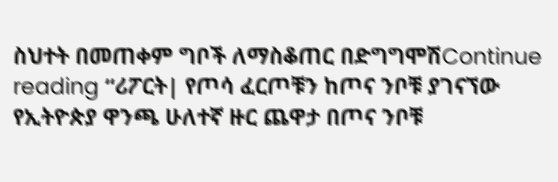ስህተት በመጠቀም ግቦች ለማስቆጠር በድግግሞሽContinue reading “ሪፖርት| የጦሳ ፈርጦቹን ከጦና ንቦቹ ያገናኘው የኢትዮጵያ ዋንጫ ሁለተኛ ዙር ጨዋታ በጦና ንቦቹ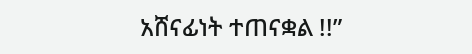አሸናፊነት ተጠናቋል !!”